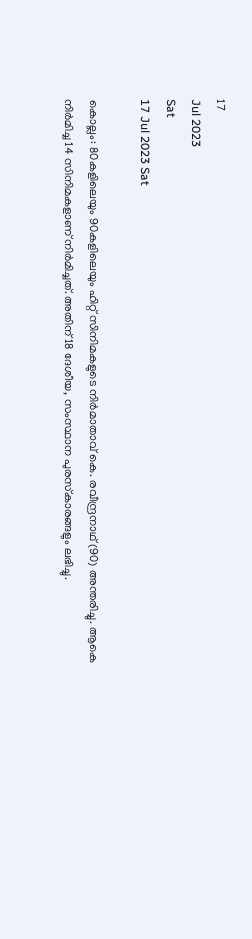17
Jul 2023
Sat
17 Jul 2023 Sat

കൊല്ലം: 80കളിലെയും 90കളിലെയും ഹിറ്റ് സിനിമകളുടെ നിര്‍മാതാവ് കെ. രവീന്ദ്രനാഥ് (90) അന്തരിച്ചു. ആകെ നിര്‍മിച്ച 14 സിനിമകളാണ് നിര്‍മിച്ചത്. അതിന് 18 ദേശീയ, സംസ്ഥാന പുരസ്‌കാരങ്ങളും ലഭിച്ചു.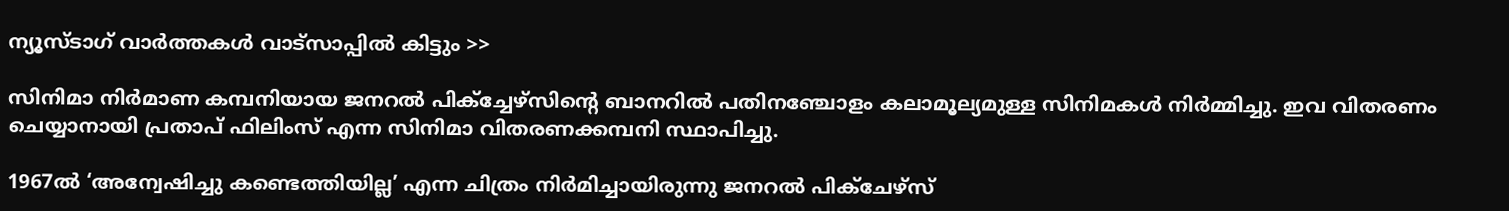ന്യൂസ്ടാഗ് വാര്‍ത്തകള്‍ വാട്‌സാപ്പില്‍ കിട്ടും >>

സിനിമാ നിര്‍മാണ കമ്പനിയായ ജനറല്‍ പിക്‌ച്ചേഴ്‌സിന്റെ ബാനറില്‍ പതിനഞ്ചോളം കലാമൂല്യമുള്ള സിനിമകള്‍ നിര്‍മ്മിച്ചു. ഇവ വിതരണം ചെയ്യാനായി പ്രതാപ് ഫിലിംസ് എന്ന സിനിമാ വിതരണക്കമ്പനി സ്ഥാപിച്ചു.

1967ല്‍ ‘അന്വേഷിച്ചു കണ്ടെത്തിയില്ല’ എന്ന ചിത്രം നിര്‍മിച്ചായിരുന്നു ജനറല്‍ പിക്‌ചേഴ്‌സ്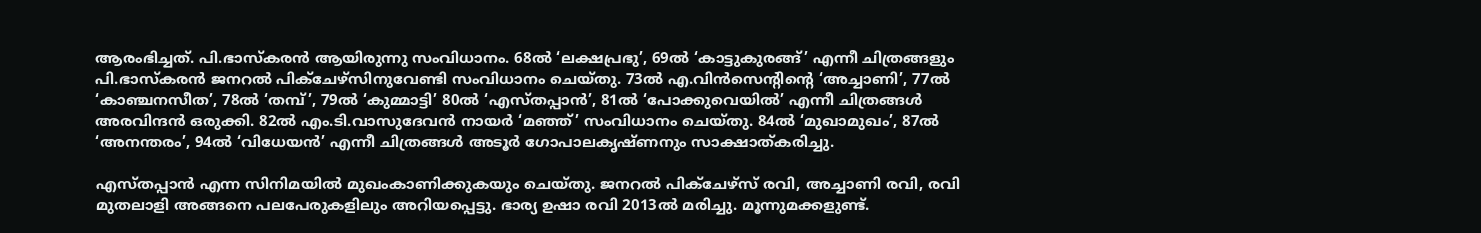ആരംഭിച്ചത്. പി.ഭാസ്‌കരന്‍ ആയിരുന്നു സംവിധാനം. 68ല്‍ ‘ലക്ഷപ്രഭു’, 69ല്‍ ‘കാട്ടുകുരങ്ങ്’ എന്നീ ചിത്രങ്ങളും പി.ഭാസ്‌കരന്‍ ജനറല്‍ പിക്‌ചേഴ്‌സിനുവേണ്ടി സംവിധാനം ചെയ്തു. 73ല്‍ എ.വിന്‍സെന്റിന്റെ ‘അച്ചാണി’, 77ല്‍ ‘കാഞ്ചനസീത’, 78ല്‍ ‘തമ്പ്’, 79ല്‍ ‘കുമ്മാട്ടി’ 80ല്‍ ‘എസ്തപ്പാന്‍’, 81ല്‍ ‘പോക്കുവെയില്‍’ എന്നീ ചിത്രങ്ങള്‍ അരവിന്ദന്‍ ഒരുക്കി. 82ല്‍ എം.ടി.വാസുദേവന്‍ നായര്‍ ‘മഞ്ഞ്’ സംവിധാനം ചെയ്തു. 84ല്‍ ‘മുഖാമുഖം’, 87ല്‍ ‘അനന്തരം’, 94ല്‍ ‘വിധേയന്‍’ എന്നീ ചിത്രങ്ങള്‍ അടൂര്‍ ഗോപാലകൃഷ്ണനും സാക്ഷാത്കരിച്ചു.

എസ്തപ്പാന്‍ എന്ന സിനിമയില്‍ മുഖംകാണിക്കുകയും ചെയ്തു. ജനറല്‍ പിക്‌ചേഴ്‌സ് രവി, അച്ചാണി രവി, രവി മുതലാളി അങ്ങനെ പലപേരുകളിലും അറിയപ്പെട്ടു. ഭാര്യ ഉഷാ രവി 2013ല്‍ മരിച്ചു. മൂന്നുമക്കളുണ്ട്.